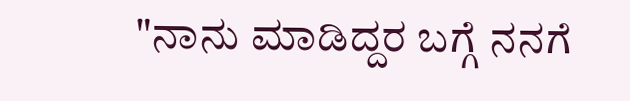"ನಾನು ಮಾಡಿದ್ದರ ಬಗ್ಗೆ ನನಗೆ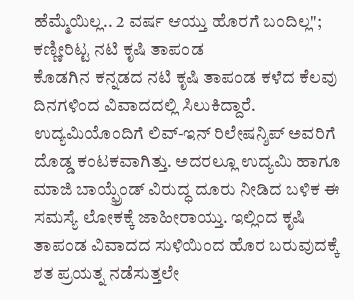ಹೆಮ್ಮೆಯಿಲ್ಲ.. 2 ವರ್ಷ ಆಯ್ತು ಹೊರಗೆ ಬಂದಿಲ್ಲ"; ಕಣ್ಣೀರಿಟ್ಟ ನಟಿ ಕೃಷಿ ತಾಪಂಡ
ಕೊಡಗಿನ ಕನ್ನಡದ ನಟಿ ಕೃಷಿ ತಾಪಂಡ ಕಳೆದ ಕೆಲವು ದಿನಗಳಿಂದ ವಿವಾದದಲ್ಲಿ ಸಿಲುಕಿದ್ದಾರೆ. ಉದ್ಯಮಿಯೊಂದಿಗೆ ಲಿವ್-ಇನ್ ರಿಲೇಷನ್ಶಿಪ್ ಅವರಿಗೆ ದೊಡ್ಡ ಕಂಟಕವಾಗಿತ್ತು. ಅದರಲ್ಲೂ ಉದ್ಯಮಿ ಹಾಗೂ ಮಾಜಿ ಬಾಯ್ಫ್ರೆಂಡ್ ವಿರುದ್ಧ ದೂರು ನೀಡಿದ ಬಳಿಕ ಈ ಸಮಸ್ಯೆ ಲೋಕಕ್ಕೆ ಜಾಹೀರಾಯ್ತು. ಇಲ್ಲಿಂದ ಕೃಷಿ ತಾಪಂಡ ವಿವಾದದ ಸುಳಿಯಿಂದ ಹೊರ ಬರುವುದಕ್ಕೆ ಶತ ಪ್ರಯತ್ನ ನಡೆಸುತ್ತಲೇ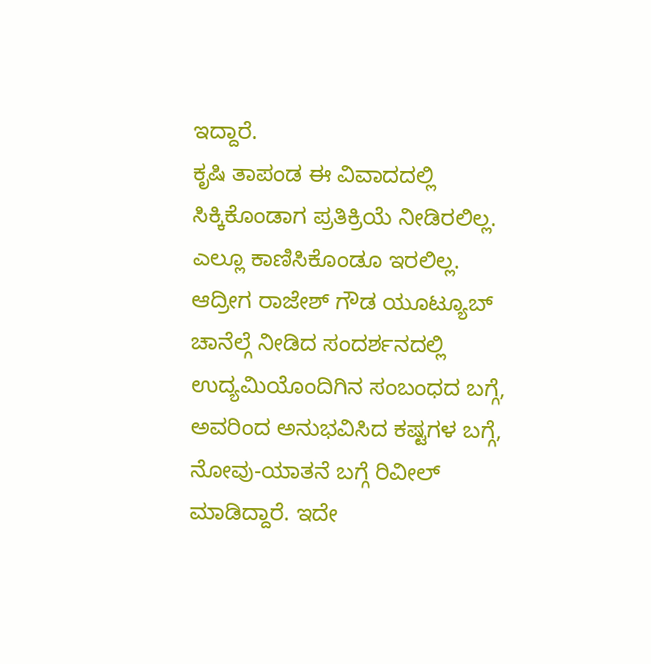ಇದ್ದಾರೆ.
ಕೃಷಿ ತಾಪಂಡ ಈ ವಿವಾದದಲ್ಲಿ ಸಿಕ್ಕಿಕೊಂಡಾಗ ಪ್ರತಿಕ್ರಿಯೆ ನೀಡಿರಲಿಲ್ಲ. ಎಲ್ಲೂ ಕಾಣಿಸಿಕೊಂಡೂ ಇರಲಿಲ್ಲ. ಆದ್ರೀಗ ರಾಜೇಶ್ ಗೌಡ ಯೂಟ್ಯೂಬ್ ಚಾನೆಲ್ಗೆ ನೀಡಿದ ಸಂದರ್ಶನದಲ್ಲಿ ಉದ್ಯಮಿಯೊಂದಿಗಿನ ಸಂಬಂಧದ ಬಗ್ಗೆ, ಅವರಿಂದ ಅನುಭವಿಸಿದ ಕಷ್ಟಗಳ ಬಗ್ಗೆ, ನೋವು-ಯಾತನೆ ಬಗ್ಗೆ ರಿವೀಲ್ ಮಾಡಿದ್ದಾರೆ. ಇದೇ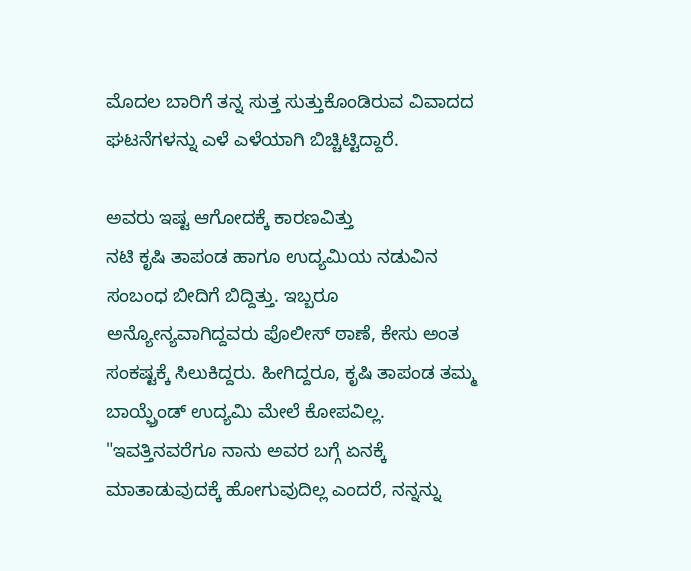ಮೊದಲ ಬಾರಿಗೆ ತನ್ನ ಸುತ್ತ ಸುತ್ತುಕೊಂಡಿರುವ ವಿವಾದದ ಘಟನೆಗಳನ್ನು ಎಳೆ ಎಳೆಯಾಗಿ ಬಿಚ್ಚಿಟ್ಟಿದ್ದಾರೆ.

ಅವರು ಇಷ್ಟ ಆಗೋದಕ್ಕೆ ಕಾರಣವಿತ್ತು
ನಟಿ ಕೃಷಿ ತಾಪಂಡ ಹಾಗೂ ಉದ್ಯಮಿಯ ನಡುವಿನ ಸಂಬಂಧ ಬೀದಿಗೆ ಬಿದ್ದಿತ್ತು. ಇಬ್ಬರೂ ಅನ್ಯೋನ್ಯವಾಗಿದ್ದವರು ಪೊಲೀಸ್ ಠಾಣೆ, ಕೇಸು ಅಂತ ಸಂಕಷ್ಟಕ್ಕೆ ಸಿಲುಕಿದ್ದರು. ಹೀಗಿದ್ದರೂ, ಕೃಷಿ ತಾಪಂಡ ತಮ್ಮ ಬಾಯ್ಫ್ರೆಂಡ್ ಉದ್ಯಮಿ ಮೇಲೆ ಕೋಪವಿಲ್ಲ. "ಇವತ್ತಿನವರೆಗೂ ನಾನು ಅವರ ಬಗ್ಗೆ ಏನಕ್ಕೆ ಮಾತಾಡುವುದಕ್ಕೆ ಹೋಗುವುದಿಲ್ಲ ಎಂದರೆ, ನನ್ನನ್ನು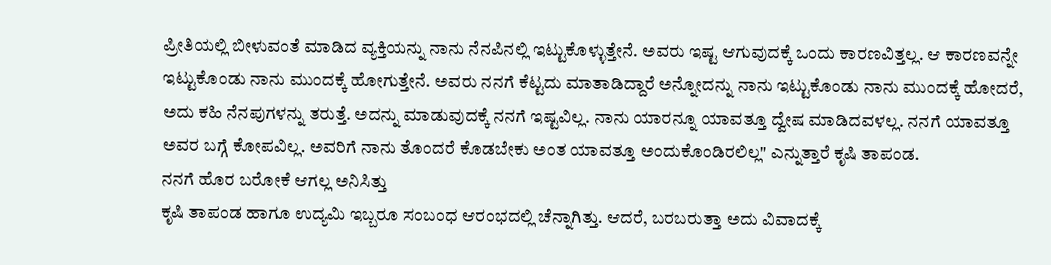ಪ್ರೀತಿಯಲ್ಲಿ ಬೀಳುವಂತೆ ಮಾಡಿದ ವ್ಯಕ್ತಿಯನ್ನು ನಾನು ನೆನಪಿನಲ್ಲಿ ಇಟ್ಟುಕೊಳ್ಳುತ್ತೇನೆ. ಅವರು ಇಷ್ಟ ಆಗುವುದಕ್ಕೆ ಒಂದು ಕಾರಣವಿತ್ತಲ್ಲ. ಆ ಕಾರಣವನ್ನೇ ಇಟ್ಟುಕೊಂಡು ನಾನು ಮುಂದಕ್ಕೆ ಹೋಗುತ್ತೇನೆ. ಅವರು ನನಗೆ ಕೆಟ್ಟದು ಮಾತಾಡಿದ್ದಾರೆ ಅನ್ನೋದನ್ನು ನಾನು ಇಟ್ಟುಕೊಂಡು ನಾನು ಮುಂದಕ್ಕೆ ಹೋದರೆ, ಅದು ಕಹಿ ನೆನಪುಗಳನ್ನು ತರುತ್ತೆ. ಅದನ್ನು ಮಾಡುವುದಕ್ಕೆ ನನಗೆ ಇಷ್ಟವಿಲ್ಲ. ನಾನು ಯಾರನ್ನೂ ಯಾವತ್ತೂ ದ್ವೇಷ ಮಾಡಿದವಳಲ್ಲ. ನನಗೆ ಯಾವತ್ತೂ ಅವರ ಬಗ್ಗೆ ಕೋಪವಿಲ್ಲ. ಅವರಿಗೆ ನಾನು ತೊಂದರೆ ಕೊಡಬೇಕು ಅಂತ ಯಾವತ್ತೂ ಅಂದುಕೊಂಡಿರಲಿಲ್ಲ" ಎನ್ನುತ್ತಾರೆ ಕೃಷಿ ತಾಪಂಡ.
ನನಗೆ ಹೊರ ಬರೋಕೆ ಆಗಲ್ಲ ಅನಿಸಿತ್ತು
ಕೃಷಿ ತಾಪಂಡ ಹಾಗೂ ಉದ್ಯಮಿ ಇಬ್ಬರೂ ಸಂಬಂಧ ಆರಂಭದಲ್ಲಿ ಚೆನ್ನಾಗಿತ್ತು. ಆದರೆ, ಬರಬರುತ್ತಾ ಅದು ವಿವಾದಕ್ಕೆ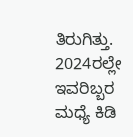ತಿರುಗಿತ್ತು. 2024ರಲ್ಲೇ ಇವರಿಬ್ಬರ ಮಧ್ಯೆ ಕಿಡಿ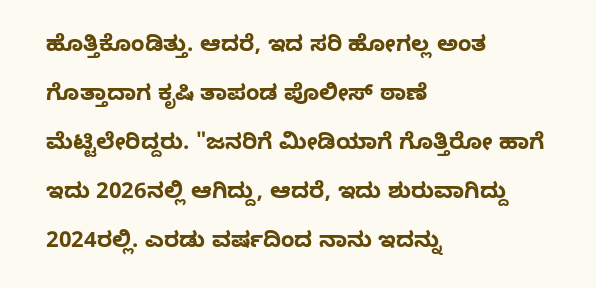ಹೊತ್ತಿಕೊಂಡಿತ್ತು. ಆದರೆ, ಇದ ಸರಿ ಹೋಗಲ್ಲ ಅಂತ ಗೊತ್ತಾದಾಗ ಕೃಷಿ ತಾಪಂಡ ಪೊಲೀಸ್ ಠಾಣೆ ಮೆಟ್ಟಿಲೇರಿದ್ದರು. "ಜನರಿಗೆ ಮೀಡಿಯಾಗೆ ಗೊತ್ತಿರೋ ಹಾಗೆ ಇದು 2026ನಲ್ಲಿ ಆಗಿದ್ದು, ಆದರೆ, ಇದು ಶುರುವಾಗಿದ್ದು 2024ರಲ್ಲಿ. ಎರಡು ವರ್ಷದಿಂದ ನಾನು ಇದನ್ನು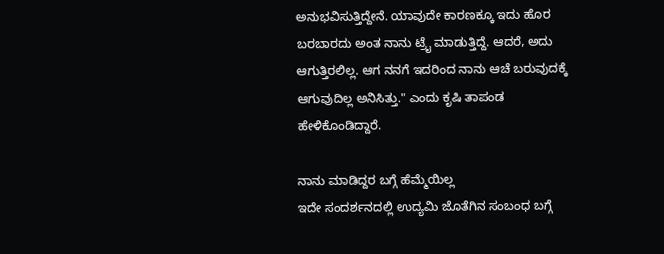ಅನುಭವಿಸುತ್ತಿದ್ದೇನೆ. ಯಾವುದೇ ಕಾರಣಕ್ಕೂ ಇದು ಹೊರ ಬರಬಾರದು ಅಂತ ನಾನು ಟ್ರೈ ಮಾಡುತ್ತಿದ್ದೆ. ಆದರೆ, ಅದು ಆಗುತ್ತಿರಲಿಲ್ಲ. ಆಗ ನನಗೆ ಇದರಿಂದ ನಾನು ಆಚೆ ಬರುವುದಕ್ಕೆ ಆಗುವುದಿಲ್ಲ ಅನಿಸಿತ್ತು." ಎಂದು ಕೃಷಿ ತಾಪಂಡ ಹೇಳಿಕೊಂಡಿದ್ದಾರೆ.

ನಾನು ಮಾಡಿದ್ದರ ಬಗ್ಗೆ ಹೆಮ್ಮೆಯಿಲ್ಲ
ಇದೇ ಸಂದರ್ಶನದಲ್ಲಿ ಉದ್ಯಮಿ ಜೊತೆಗಿನ ಸಂಬಂಧ ಬಗ್ಗೆ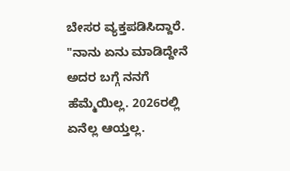ಬೇಸರ ವ್ಯಕ್ತಪಡಿಸಿದ್ದಾರೆ. "ನಾನು ಏನು ಮಾಡಿದ್ದೇನೆ ಅದರ ಬಗ್ಗೆ ನನಗೆ ಹೆಮ್ಮೆಯಿಲ್ಲ. 2026ರಲ್ಲಿ ಏನೆಲ್ಲ ಆಯ್ತಲ್ಲ.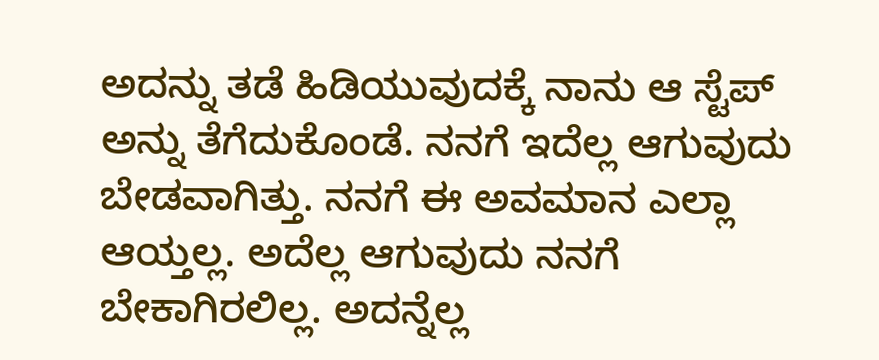ಅದನ್ನು ತಡೆ ಹಿಡಿಯುವುದಕ್ಕೆ ನಾನು ಆ ಸ್ಟೆಪ್ ಅನ್ನು ತೆಗೆದುಕೊಂಡೆ. ನನಗೆ ಇದೆಲ್ಲ ಆಗುವುದು ಬೇಡವಾಗಿತ್ತು. ನನಗೆ ಈ ಅವಮಾನ ಎಲ್ಲಾ ಆಯ್ತಲ್ಲ. ಅದೆಲ್ಲ ಆಗುವುದು ನನಗೆ ಬೇಕಾಗಿರಲಿಲ್ಲ. ಅದನ್ನೆಲ್ಲ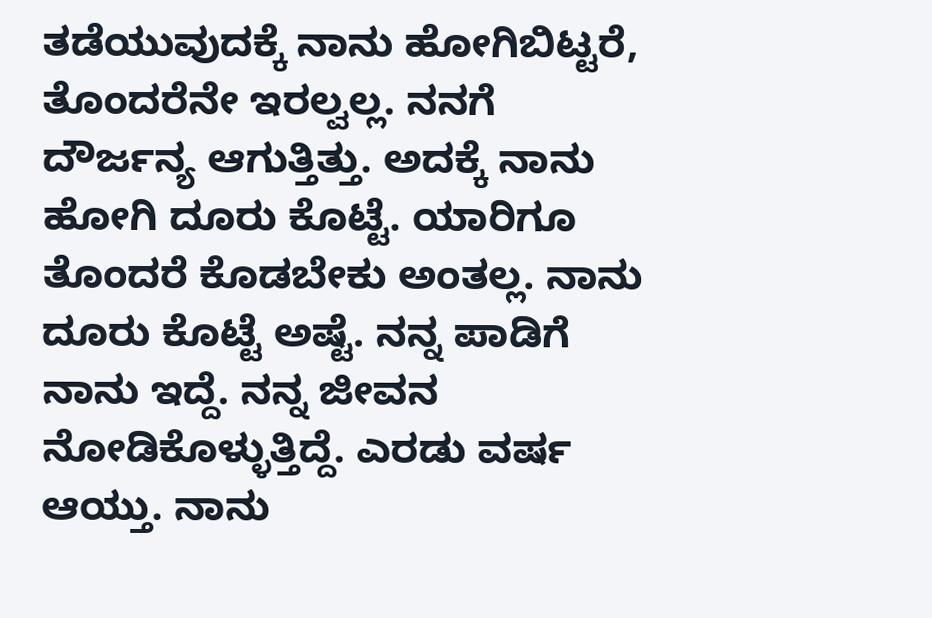ತಡೆಯುವುದಕ್ಕೆ ನಾನು ಹೋಗಿಬಿಟ್ಟರೆ, ತೊಂದರೆನೇ ಇರಲ್ವಲ್ಲ. ನನಗೆ ದೌರ್ಜನ್ಯ ಆಗುತ್ತಿತ್ತು. ಅದಕ್ಕೆ ನಾನು ಹೋಗಿ ದೂರು ಕೊಟ್ಟೆ. ಯಾರಿಗೂ ತೊಂದರೆ ಕೊಡಬೇಕು ಅಂತಲ್ಲ. ನಾನು ದೂರು ಕೊಟ್ಟೆ ಅಷ್ಟೆ. ನನ್ನ ಪಾಡಿಗೆ ನಾನು ಇದ್ದೆ. ನನ್ನ ಜೀವನ ನೋಡಿಕೊಳ್ಳುತ್ತಿದ್ದೆ. ಎರಡು ವರ್ಷ ಆಯ್ತು. ನಾನು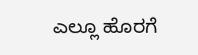ಎಲ್ಲೂ ಹೊರಗೆ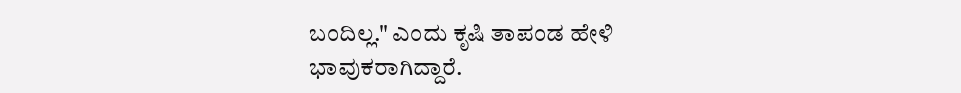ಬಂದಿಲ್ಲ." ಎಂದು ಕೃಷಿ ತಾಪಂಡ ಹೇಳಿ ಭಾವುಕರಾಗಿದ್ದಾರೆ.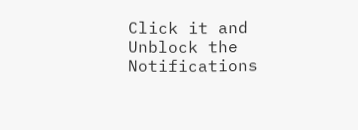Click it and Unblock the Notifications